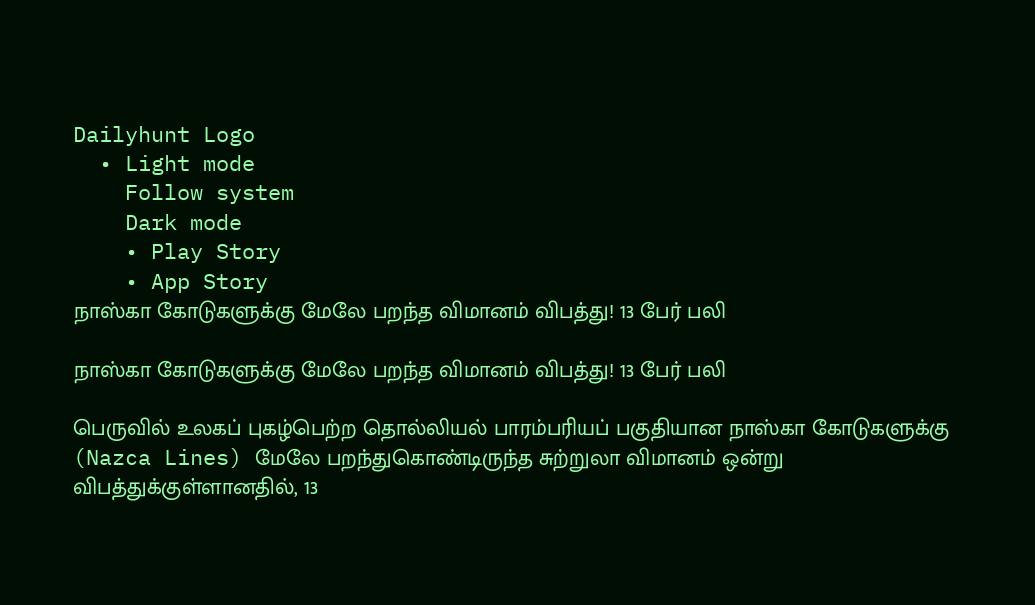Dailyhunt Logo
  • Light mode
    Follow system
    Dark mode
    • Play Story
    • App Story
நாஸ்கா கோடுகளுக்கு மேலே பறந்த விமானம் விபத்து! 13 பேர் பலி

நாஸ்கா கோடுகளுக்கு மேலே பறந்த விமானம் விபத்து! 13 பேர் பலி

பெருவில் உலகப் புகழ்பெற்ற தொல்லியல் பாரம்பரியப் பகுதியான நாஸ்கா கோடுகளுக்கு (Nazca Lines) மேலே பறந்துகொண்டிருந்த சுற்றுலா விமானம் ஒன்று விபத்துக்குள்ளானதில், 13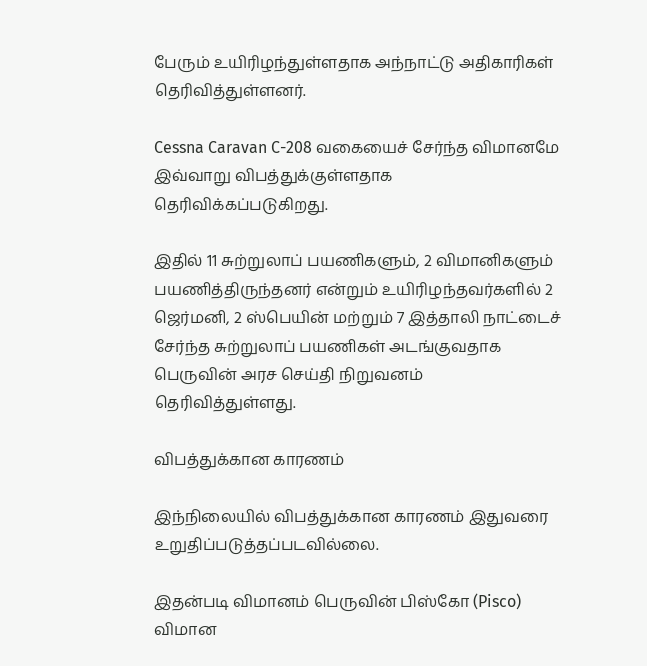பேரும் உயிரிழந்துள்ளதாக அந்நாட்டு அதிகாரிகள் தெரிவித்துள்ளனர்.

Cessna Caravan C-208 வகையைச் சேர்ந்த விமானமே இவ்வாறு விபத்துக்குள்ளதாக தெரிவிக்கப்படுகிறது.

இதில் 11 சுற்றுலாப் பயணிகளும், 2 விமானிகளும் பயணித்திருந்தனர் என்றும் உயிரிழந்தவர்களில் 2 ஜெர்மனி, 2 ஸ்பெயின் மற்றும் 7 இத்தாலி நாட்டைச் சேர்ந்த சுற்றுலாப் பயணிகள் அடங்குவதாக பெருவின் அரச செய்தி நிறுவனம் தெரிவித்துள்ளது.

விபத்துக்கான காரணம்

இந்நிலையில் விபத்துக்கான காரணம் இதுவரை உறுதிப்படுத்தப்படவில்லை.

இதன்படி விமானம் பெருவின் பிஸ்கோ (Pisco) விமான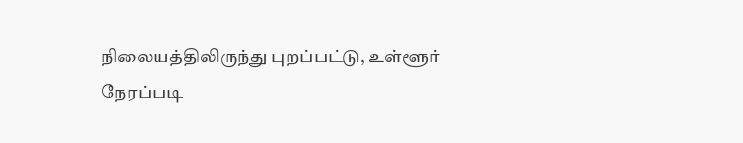நிலையத்திலிருந்து புறப்பட்டு, உள்ளூர் நேரப்படி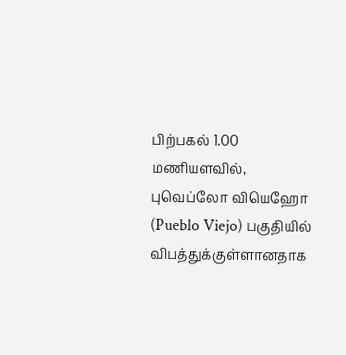பிற்பகல் 1.00 மணியளவில், புவெப்லோ வியெஹோ (Pueblo Viejo) பகுதியில் விபத்துக்குள்ளானதாக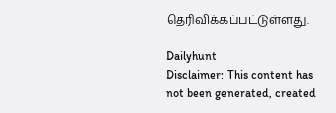தெரிவிக்கப்பட்டுள்ளது.

Dailyhunt
Disclaimer: This content has not been generated, created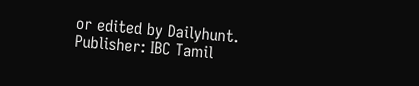or edited by Dailyhunt. Publisher: IBC Tamil